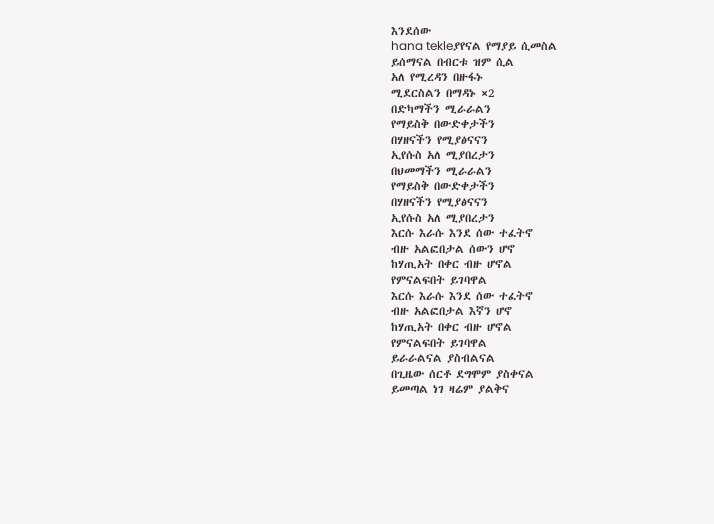እንደሰው
hana tekleያየናል የማያይ ሲመስል
ይሰማናል በብርቱ ዝም ሲል
አለ የሚረዳን በዙፋኑ
ሚደርስልን በማዳኑ ×2
በድካማችን ሚራራልን
የማይስቅ በውድቀታችን
በሃዘናችን የሚያፅናናን
ኢየሱስ አለ ሚያበረታን
በህመማችን ሚራራልን
የማይስቅ በውድቀታችን
በሃዘናችን የሚያፅናናን
ኢየሱስ አለ ሚያበረታን
እርሱ እራሱ እንደ ሰው ተፈትኖ
ብዙ አልፎበታል ሰውን ሆኖ
ከሃጢአት በቀር ብዙ ሆኖል
የምናልፍበት ይገባዋል
እርሱ እራሱ እንደ ሰው ተፈትኖ
ብዙ አልፎበታል እኛን ሆኖ
ከሃጢአት በቀር ብዙ ሆኖል
የምናልፍበት ይገባዋል
ይራራልናል ያስብልናል
በጊዜው ሰርቶ ደግሞም ያስቀናል
ይመጣል ነገ ዛሬም ያልቅና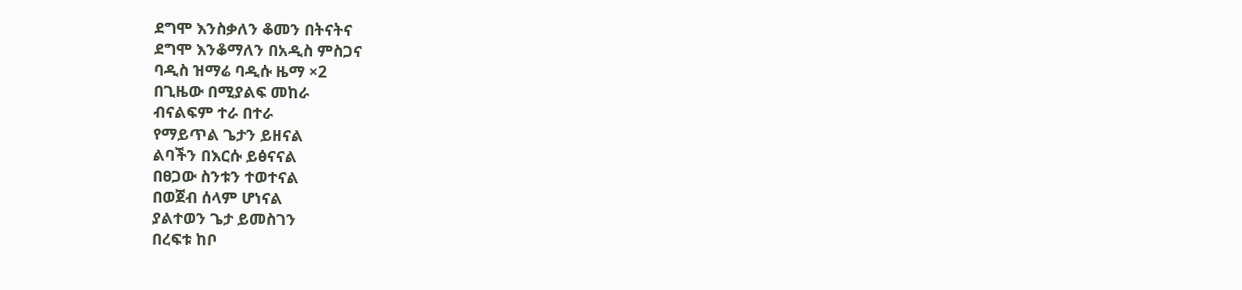ደግሞ እንስቃለን ቆመን በትናትና
ደግሞ እንቆማለን በአዲስ ምስጋና
ባዲስ ዝማሬ ባዲሱ ዜማ ×2
በጊዜው በሚያልፍ መከራ
ብናልፍም ተራ በተራ
የማይጥል ጌታን ይዘናል
ልባችን በእርሱ ይፅናናል
በፀጋው ስንቱን ተወተናል
በወጀብ ሰላም ሆነናል
ያልተወን ጌታ ይመስገን
በረፍቱ ከቦ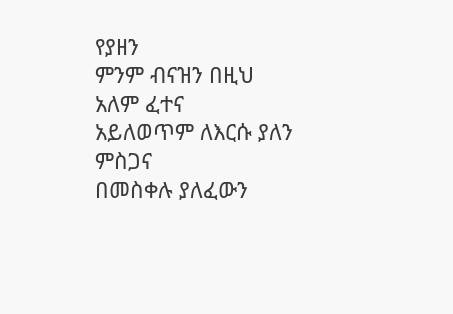የያዘን
ምንም ብናዝን በዚህ አለም ፈተና
አይለወጥም ለእርሱ ያለን ምስጋና
በመስቀሉ ያለፈውን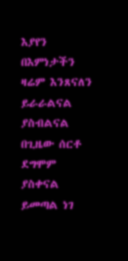እያየን
በእምነታችን ዛሬም እንጸናለን
ይራራልናል ያስብልናል
በጊዜው ሰርቶ ደግሞም ያስቀናል
ይመጣል ነገ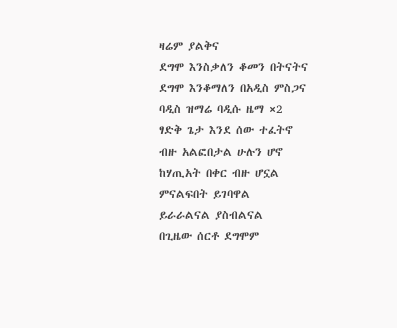ዛሬም ያልቅና
ደግሞ እንስቃለን ቆመን በትናትና
ደግሞ እንቆማለን በአዲስ ምስጋና
ባዲስ ዝማሬ ባዲሱ ዜማ ×2
ፃድቅ ጌታ እንደ ሰው ተፈትኖ
ብዙ አልፎበታል ሁሉን ሆኖ
ከሃጢአት በቀር ብዙ ሆኗል
ምናልፍበት ይገባዋል
ይራራልናል ያስብልናል
በጊዜው ሰርቶ ደግሞም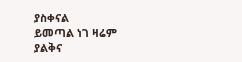ያስቀናል
ይመጣል ነገ ዛሬም ያልቅና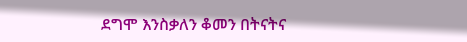ደግሞ እንስቃለን ቆመን በትናትና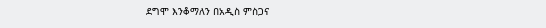ደግሞ እንቆማለን በአዲስ ምስጋና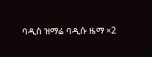ባዲስ ዝማሬ ባዲሱ ዜማ ×2